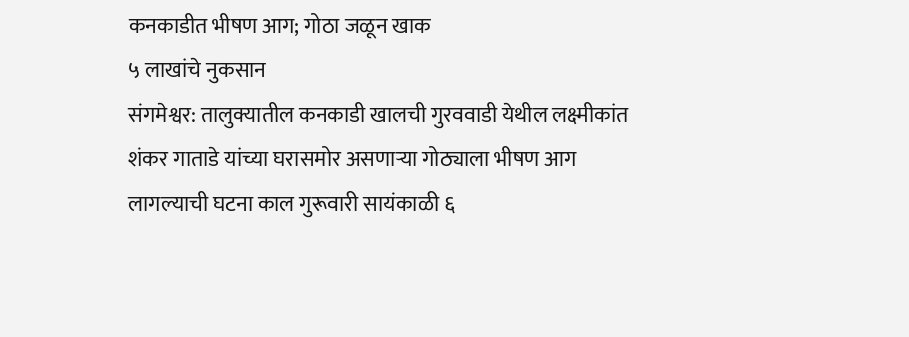कनकाडीत भीषण आग; गोठा जळून खाक
५ लाखांचे नुकसान
संगमेश्वर: तालुक्यातील कनकाडी खालची गुरववाडी येथील लक्ष्मीकांत शंकर गाताडे यांच्या घरासमोर असणाऱ्या गोठ्याला भीषण आग लागल्याची घटना काल गुरूवारी सायंकाळी ६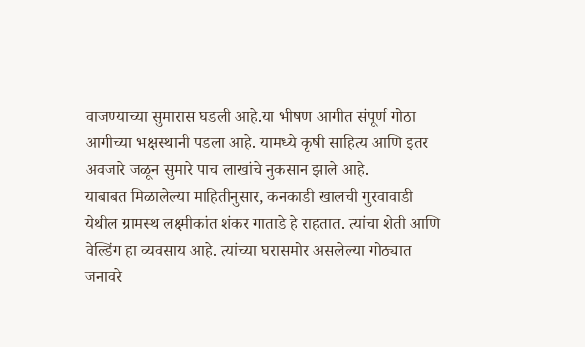वाजण्याच्या सुमारास घडली आहे.या भीषण आगीत संपूर्ण गोठा आगीच्या भक्षस्थानी पडला आहे. यामध्ये कृषी साहित्य आणि इतर अवजारे जळून सुमारे पाच लाखांचे नुकसान झाले आहे.
याबाबत मिळालेल्या माहितीनुसार, कनकाडी खालची गुरवावाडी येथील ग्रामस्थ लक्ष्मीकांत शंकर गाताडे हे राहतात. त्यांचा शेती आणि वेल्डिंग हा व्यवसाय आहे. त्यांच्या घरासमोर असलेल्या गोठ्यात जनावरे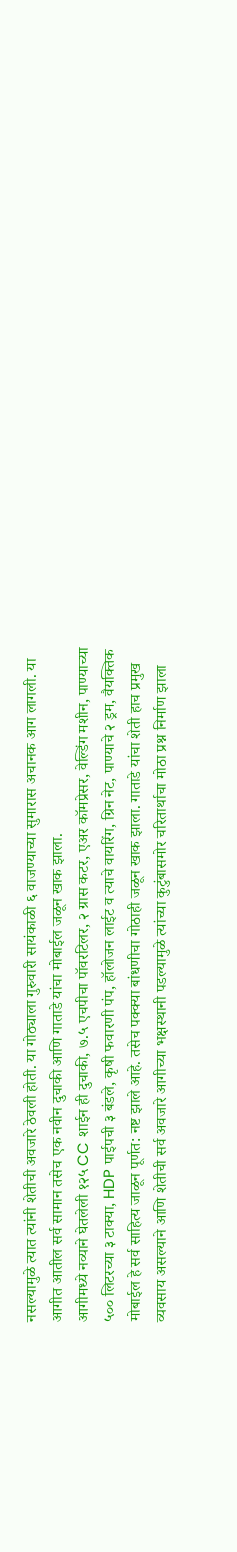नसल्यामुळे त्यात त्यांनी शेतीची अवजारे ठेवली होती. या गोठ्याला गुरुवारी सायंकाळी ६ वाजण्याच्या सुमारास अचानक आग लागली. या आगीत आतील सर्व सामान तसेच एक नवीन दुचाकी आणि गाताडे यांचा मोबाईल जळून खाक झाला.
आगीमध्ये नव्याने घेतलेली १२५ CC शाईन ही दुचाकी, ७.५ एचपीचा पॉवरटिलर, २ ग्रास कटर, एअर कॉमप्रेसर, वेल्डिंग मशीन, पाण्याच्या ५०० लिटरच्या ३ टाक्या, HDP पाईपची ३ बंडले, कृषी फवारणी पंप, हॉलोजन लाईट व त्याचे वायरिंग, ग्रिन नेट, पाण्याचे २ ड्रम, वैयक्तिक मोबाईल हे सर्व साहित्य जाळून पूर्णत: नष्ट झाले आहे. तसेच पक्क्या बांधणीचा गोठाही जळून खाक झाला. गाताडे यांचा शेती हाच प्रमुख व्यवसाय असल्याने आणि शेतीची सर्व अवजारे आगीच्या भक्षस्थानी पडल्यामुळे त्यांच्या कुटुंबासमोर चरितार्थाचा मोठा प्रश्न निर्माण झाला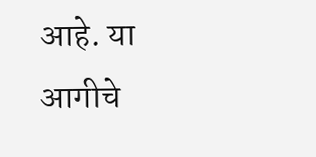आहे. या आगीचे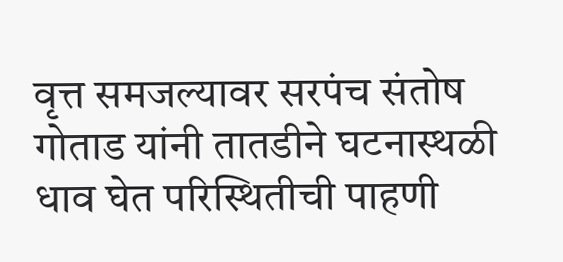वृत्त समजल्यावर सरपंच संतोष गोताड यांनी तातडीने घटनास्थळी धाव घेत परिस्थितीची पाहणी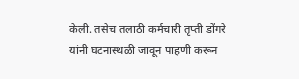केली. तसेच तलाठी कर्मचारी तृप्ती डोंगरे यांनी घटनास्थळी जावून पाहणी करून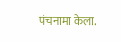पंचनामा केला.